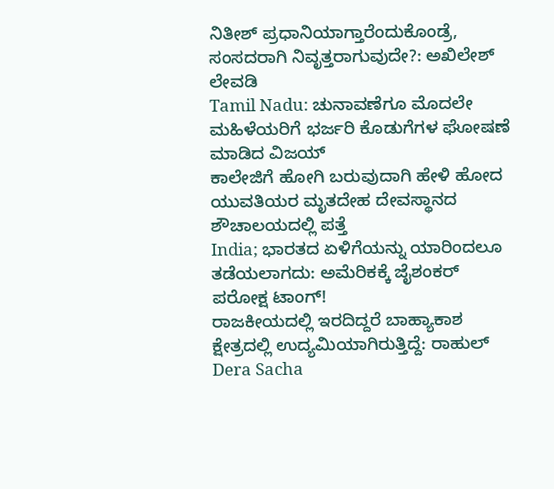ನಿತೀಶ್ ಪ್ರಧಾನಿಯಾಗ್ತಾರೆಂದುಕೊಂಡ್ರೆ, ಸಂಸದರಾಗಿ ನಿವೃತ್ತರಾಗುವುದೇ?: ಅಖಿಲೇಶ್ ಲೇವಡಿ
Tamil Nadu: ಚುನಾವಣೆಗೂ ಮೊದಲೇ ಮಹಿಳೆಯರಿಗೆ ಭರ್ಜರಿ ಕೊಡುಗೆಗಳ ಘೋಷಣೆ ಮಾಡಿದ ವಿಜಯ್
ಕಾಲೇಜಿಗೆ ಹೋಗಿ ಬರುವುದಾಗಿ ಹೇಳಿ ಹೋದ ಯುವತಿಯರ ಮೃತದೇಹ ದೇವಸ್ಥಾನದ ಶೌಚಾಲಯದಲ್ಲಿ ಪತ್ತೆ
India; ಭಾರತದ ಏಳಿಗೆಯನ್ನು ಯಾರಿಂದಲೂ ತಡೆಯಲಾಗದು: ಅಮೆರಿಕಕ್ಕೆ ಜೈಶಂಕರ್ ಪರೋಕ್ಷ ಟಾಂಗ್!
ರಾಜಕೀಯದಲ್ಲಿ ಇರದಿದ್ದರೆ ಬಾಹ್ಯಾಕಾಶ ಕ್ಷೇತ್ರದಲ್ಲಿ ಉದ್ಯಮಿಯಾಗಿರುತ್ತಿದ್ದೆ: ರಾಹುಲ್
Dera Sacha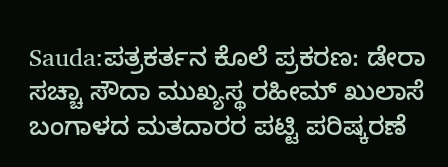Sauda:ಪತ್ರಕರ್ತನ ಕೊಲೆ ಪ್ರಕರಣ: ಡೇರಾ ಸಚ್ಚಾ ಸೌದಾ ಮುಖ್ಯಸ್ಥ ರಹೀಮ್ ಖುಲಾಸೆ
ಬಂಗಾಳದ ಮತದಾರರ ಪಟ್ಟಿ ಪರಿಷ್ಕರಣೆ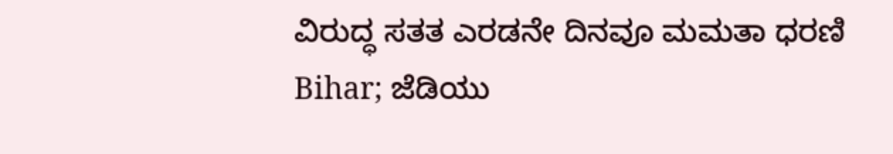ವಿರುದ್ಧ ಸತತ ಎರಡನೇ ದಿನವೂ ಮಮತಾ ಧರಣಿ
Bihar; ಜೆಡಿಯು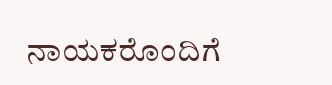ನಾಯಕರೊಂದಿಗೆ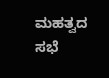ಮಹತ್ವದ ಸಭೆ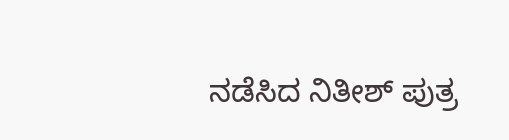ನಡೆಸಿದ ನಿತೀಶ್ ಪುತ್ರ